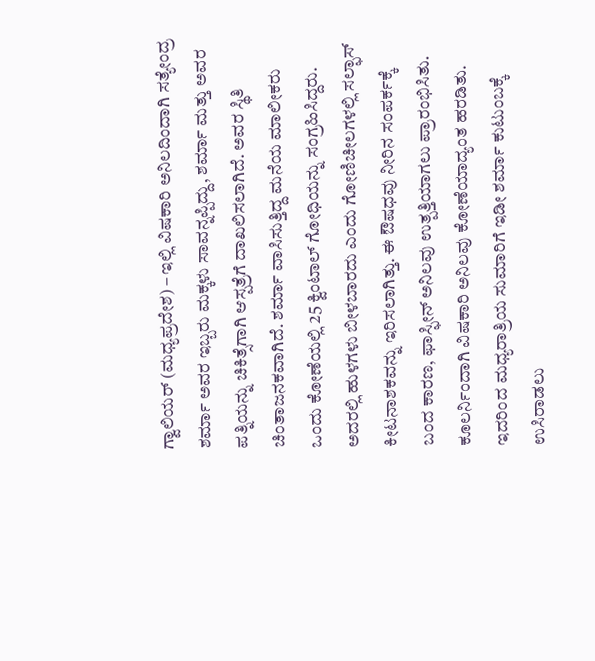ಗ್ವಾಲಿಯರ್ (ಮಧ್ಯಪ್ರದೇಶ) – ಇಲ್ಲಿ ವಿಷಕಾರಿ ಅನಿಲದಿಂದಾಗಿ ಸತ್ಯೇಂದ್ರ ಶರ್ಮಾ ಅವರ ಇಬ್ಬರು ಮಕ್ಕಳು ಸಾವನ್ನಪ್ಪಿದ್ದು, ಶರ್ಮಾ ಮತ್ತು ಅವರ ಪತ್ನಿಯನ್ನು ಚಿಕಿತ್ಸೆಗಾಗಿ ಆಸ್ಪತ್ರೆಗೆ ದಾಖಲಿಸಲಾಗಿದೆ. ಅವರ ಸ್ಥಿತಿ ಚಿಂತಾಜನಕವಾಗಿದೆ. ಶರ್ಮಾ ವಾಸಿಸುತ್ತಿದ್ದ ಮನೆಯ ಮಾಲೀಕರು ಒಂದು ಕೋಣೆಯಲ್ಲಿ 25 ಕ್ವಿಂಟಾಲ್ ಗೋಧಿಯನ್ನು ಸಂಗ್ರಹಿಸಿದ್ದರು. ಅದರಲ್ಲಿ ಹುಳಗಳು ಬೀಳಬಾರದು ಎಂದು ಗೋಣಿಚೀಲಗಳಲ್ಲಿ ಸಲ್ಫಾಸ್ ಕೀಟನಾಶಕವನ್ನು ಇರಿಸಲಾಗಿತ್ತು. ಈ ಔಷಧವು ನೀರಿನ ಸಂಪರ್ಕಕ್ಕೆ ಬಂದ ಕಾರಣ, ಫಾಸ್ಫೀನ್ ಅನಿಲವು ಉತ್ಪತ್ತಿಯಾಗಲು ಪ್ರಾರಂಭಿಸಿತು.
ಕೂಲರ್ನಿಂದಾಗಿ ವಿಷಕಾರಿ ಅನಿಲವು ಕೋಣೆಯಾದ್ಯಂತ ಹರಡಿತು. ಇದರಿಂದ ಮಧ್ಯರಾತ್ರಿಯ ಸುಮಾರಿಗೆ ಇಡೀ ಶರ್ಮಾ ಕುಟುಂಬಕ್ಕೆ ಉಸಿರಾಡಲು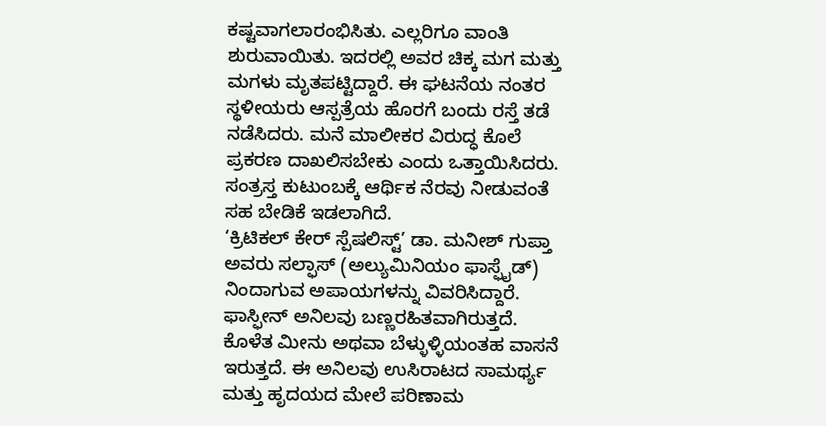ಕಷ್ಟವಾಗಲಾರಂಭಿಸಿತು. ಎಲ್ಲರಿಗೂ ವಾಂತಿ ಶುರುವಾಯಿತು. ಇದರಲ್ಲಿ ಅವರ ಚಿಕ್ಕ ಮಗ ಮತ್ತು ಮಗಳು ಮೃತಪಟ್ಟಿದ್ದಾರೆ. ಈ ಘಟನೆಯ ನಂತರ ಸ್ಥಳೀಯರು ಆಸ್ಪತ್ರೆಯ ಹೊರಗೆ ಬಂದು ರಸ್ತೆ ತಡೆ ನಡೆಸಿದರು. ಮನೆ ಮಾಲೀಕರ ವಿರುದ್ಧ ಕೊಲೆ ಪ್ರಕರಣ ದಾಖಲಿಸಬೇಕು ಎಂದು ಒತ್ತಾಯಿಸಿದರು. ಸಂತ್ರಸ್ತ ಕುಟುಂಬಕ್ಕೆ ಆರ್ಥಿಕ ನೆರವು ನೀಡುವಂತೆ ಸಹ ಬೇಡಿಕೆ ಇಡಲಾಗಿದೆ.
‘ಕ್ರಿಟಿಕಲ್ ಕೇರ್ ಸ್ಪೆಷಲಿಸ್ಟ್’ ಡಾ. ಮನೀಶ್ ಗುಪ್ತಾ ಅವರು ಸಲ್ಫಾಸ್ (ಅಲ್ಯುಮಿನಿಯಂ ಫಾಸ್ಫೈಡ್) ನಿಂದಾಗುವ ಅಪಾಯಗಳನ್ನು ವಿವರಿಸಿದ್ದಾರೆ. ಫಾಸ್ಫೀನ್ ಅನಿಲವು ಬಣ್ಣರಹಿತವಾಗಿರುತ್ತದೆ. ಕೊಳೆತ ಮೀನು ಅಥವಾ ಬೆಳ್ಳುಳ್ಳಿಯಂತಹ ವಾಸನೆ ಇರುತ್ತದೆ. ಈ ಅನಿಲವು ಉಸಿರಾಟದ ಸಾಮರ್ಥ್ಯ ಮತ್ತು ಹೃದಯದ ಮೇಲೆ ಪರಿಣಾಮ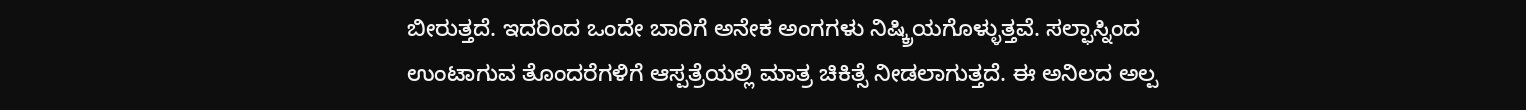ಬೀರುತ್ತದೆ. ಇದರಿಂದ ಒಂದೇ ಬಾರಿಗೆ ಅನೇಕ ಅಂಗಗಳು ನಿಷ್ಕ್ರಿಯಗೊಳ್ಳುತ್ತವೆ. ಸಲ್ಫಾಸ್ನಿಂದ ಉಂಟಾಗುವ ತೊಂದರೆಗಳಿಗೆ ಆಸ್ಪತ್ರೆಯಲ್ಲಿ ಮಾತ್ರ ಚಿಕಿತ್ಸೆ ನೀಡಲಾಗುತ್ತದೆ. ಈ ಅನಿಲದ ಅಲ್ಪ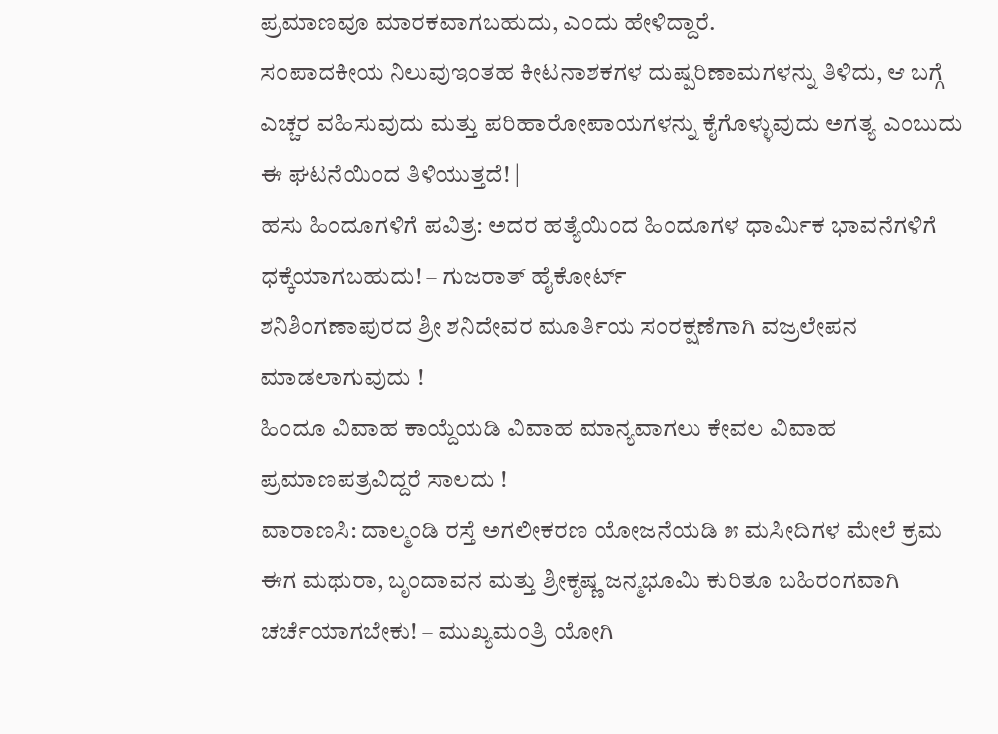ಪ್ರಮಾಣವೂ ಮಾರಕವಾಗಬಹುದು, ಎಂದು ಹೇಳಿದ್ದಾರೆ.
ಸಂಪಾದಕೀಯ ನಿಲುವುಇಂತಹ ಕೀಟನಾಶಕಗಳ ದುಷ್ಪರಿಣಾಮಗಳನ್ನು ತಿಳಿದು, ಆ ಬಗ್ಗೆ ಎಚ್ಚರ ವಹಿಸುವುದು ಮತ್ತು ಪರಿಹಾರೋಪಾಯಗಳನ್ನು ಕೈಗೊಳ್ಳುವುದು ಅಗತ್ಯ ಎಂಬುದು ಈ ಘಟನೆಯಿಂದ ತಿಳಿಯುತ್ತದೆ! |
ಹಸು ಹಿಂದೂಗಳಿಗೆ ಪವಿತ್ರ: ಅದರ ಹತ್ಯೆಯಿಂದ ಹಿಂದೂಗಳ ಧಾರ್ಮಿಕ ಭಾವನೆಗಳಿಗೆ ಧಕ್ಕೆಯಾಗಬಹುದು! – ಗುಜರಾತ್ ಹೈಕೋರ್ಟ್
ಶನಿಶಿಂಗಣಾಪುರದ ಶ್ರೀ ಶನಿದೇವರ ಮೂರ್ತಿಯ ಸಂರಕ್ಷಣೆಗಾಗಿ ವಜ್ರಲೇಪನ ಮಾಡಲಾಗುವುದು !
ಹಿಂದೂ ವಿವಾಹ ಕಾಯ್ದೆಯಡಿ ವಿವಾಹ ಮಾನ್ಯವಾಗಲು ಕೇವಲ ವಿವಾಹ ಪ್ರಮಾಣಪತ್ರವಿದ್ದರೆ ಸಾಲದು !
ವಾರಾಣಸಿ: ದಾಲ್ಮಂಡಿ ರಸ್ತೆ ಅಗಲೀಕರಣ ಯೋಜನೆಯಡಿ ೫ ಮಸೀದಿಗಳ ಮೇಲೆ ಕ್ರಮ
ಈಗ ಮಥುರಾ, ಬೃಂದಾವನ ಮತ್ತು ಶ್ರೀಕೃಷ್ಣ ಜನ್ಮಭೂಮಿ ಕುರಿತೂ ಬಹಿರಂಗವಾಗಿ ಚರ್ಚೆಯಾಗಬೇಕು! – ಮುಖ್ಯಮಂತ್ರಿ ಯೋಗಿ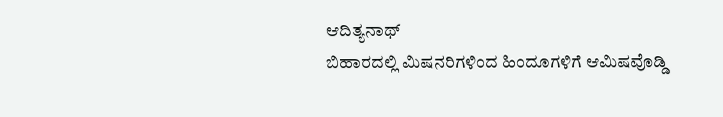ಆದಿತ್ಯನಾಥ್
ಬಿಹಾರದಲ್ಲಿ ಮಿಷನರಿಗಳಿಂದ ಹಿಂದೂಗಳಿಗೆ ಆಮಿಷವೊಡ್ಡಿ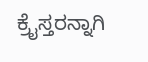ಕ್ರೈಸ್ತರನ್ನಾಗಿ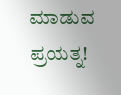ಮಾಡುವ ಪ್ರಯತ್ನ!